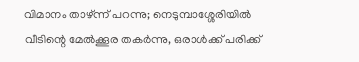വിമാനം താഴ്ന്ന് പറന്നു; നെടുമ്പാശ്ശേരിയില്‍ വീടിന്റെ മേല്‍ക്കൂര തകര്‍ന്നു, ഒരാള്‍ക്ക് പരിക്ക്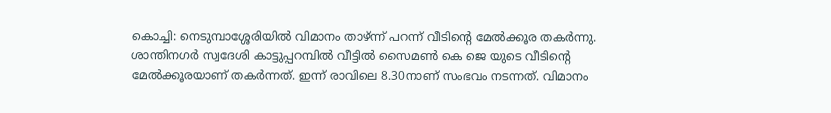കൊച്ചി: നെടുമ്പാശ്ശേരിയില്‍ വിമാനം താഴ്ന്ന് പറന്ന് വീടിന്റെ മേല്‍ക്കൂര തകര്‍ന്നു. ശാന്തിനഗര്‍ സ്വദേശി കാട്ടുപ്പറമ്പില്‍ വീട്ടില്‍ സൈമണ്‍ കെ ജെ യുടെ വീടിന്റെ മേല്‍ക്കൂരയാണ് തകര്‍ന്നത്. ഇന്ന് രാവിലെ 8.30നാണ് സംഭവം നടന്നത്. വിമാനം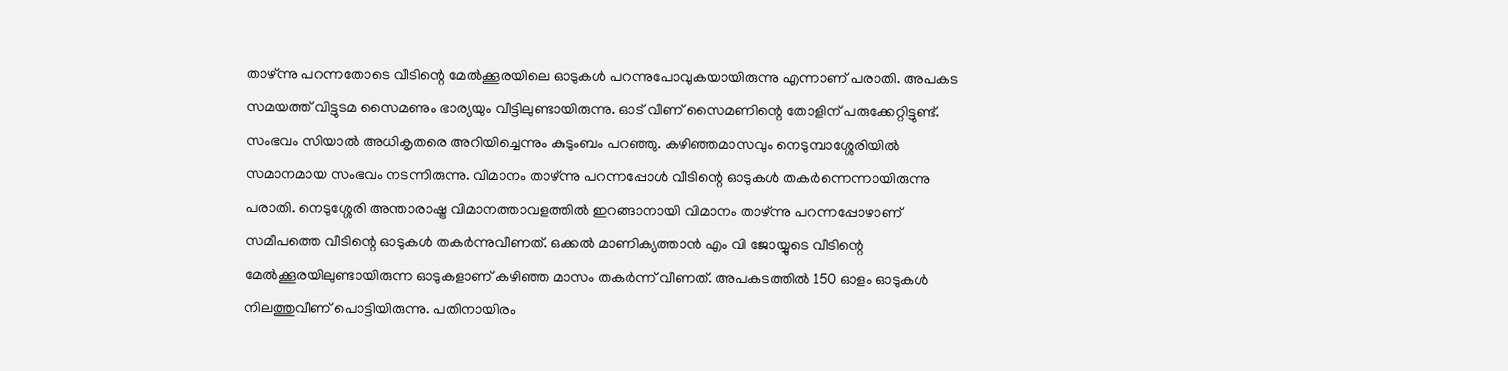താഴ്ന്നു പറന്നതോടെ വീടിന്റെ മേല്‍ക്കൂരയിലെ ഓടുകള്‍ പറന്നുപോവുകയായിരുന്നു എന്നാണ് പരാതി. അപകട സമയത്ത് വിട്ടുടമ സൈമണും ഭാര്യയും വീട്ടിലുണ്ടായിരുന്നു. ഓട് വീണ് സൈമണിന്റെ തോളിന് പരുക്കേറ്റിട്ടുണ്ട്. സംഭവം സിയാല്‍ അധികൃതരെ അറിയിച്ചെന്നും കുടുംബം പറഞ്ഞു. കഴിഞ്ഞമാസവും നെടുമ്പാശ്ശേരിയില്‍ സമാനമായ സംഭവം നടന്നിരുന്നു. വിമാനം താഴ്ന്നു പറന്നപ്പോള്‍ വീടിന്റെ ഓടുകള്‍ തകര്‍ന്നെന്നായിരുന്നു പരാതി. നെടുശ്ശേരി അന്താരാഷ്ട്ര വിമാനത്താവളത്തില്‍ ഇറങ്ങാനായി വിമാനം താഴ്ന്നു പറന്നപ്പോഴാണ് സമീപത്തെ വീടിന്റെ ഓടുകള്‍ തകര്‍ന്നുവീണത്. ഒക്കല്‍ മാണിക്യത്താന്‍ എം വി ജോയ്യുടെ വീടിന്റെ മേല്‍ക്കൂരയിലുണ്ടായിരുന്ന ഓടുകളാണ് കഴിഞ്ഞ മാസം തകര്‍ന്ന് വീണത്. അപകടത്തില്‍ 150 ഓളം ഓടുകള്‍ നിലത്തുവീണ് പൊട്ടിയിരുന്നു. പതിനായിരം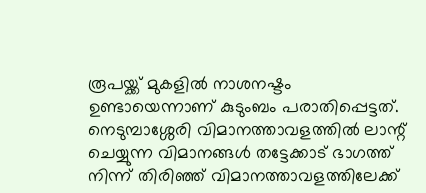രൂപയ്ക്ക് മുകളില്‍ നാശനഷ്ടം ഉണ്ടായെന്നാണ് കുടുംബം പരാതിപ്പെട്ടത്. നെടുമ്പാശ്ശേരി വിമാനത്താവളത്തില്‍ ലാന്റ് ചെയ്യുന്ന വിമാനങ്ങള്‍ തട്ടേക്കാട് ഭാഗത്ത് നിന്ന് തിരിഞ്ഞ് വിമാനത്താവളത്തിലേക്ക്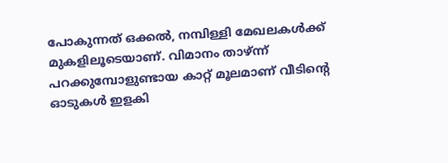പോകുന്നത് ഒക്കല്‍, നമ്പിള്ളി മേഖലകള്‍ക്ക് മുകളിലൂടെയാണ്. വിമാനം താഴ്ന്ന് പറക്കുമ്പോളുണ്ടായ കാറ്റ് മൂലമാണ് വീടിന്റെ ഓടുകള്‍ ഇളകി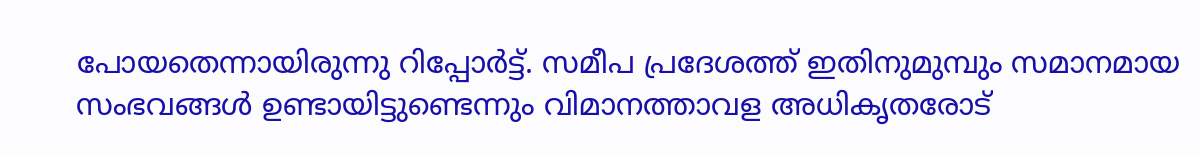പോയതെന്നായിരുന്നു റിപ്പോര്‍ട്ട്. സമീപ പ്രദേശത്ത് ഇതിനുമുമ്പും സമാനമായ സംഭവങ്ങള്‍ ഉണ്ടായിട്ടുണ്ടെന്നും വിമാനത്താവള അധികൃതരോട്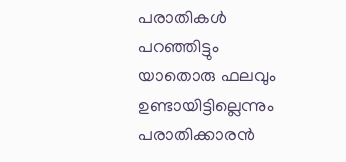പരാതികള്‍ പറഞ്ഞിട്ടും യാതൊരു ഫലവും ഉണ്ടായിട്ടില്ലെന്നും പരാതിക്കാരന്‍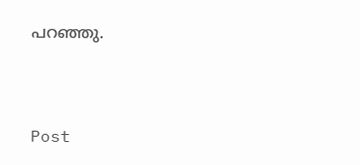പറഞ്ഞു.



Post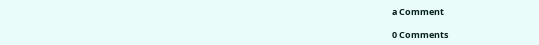a Comment

0 Comments